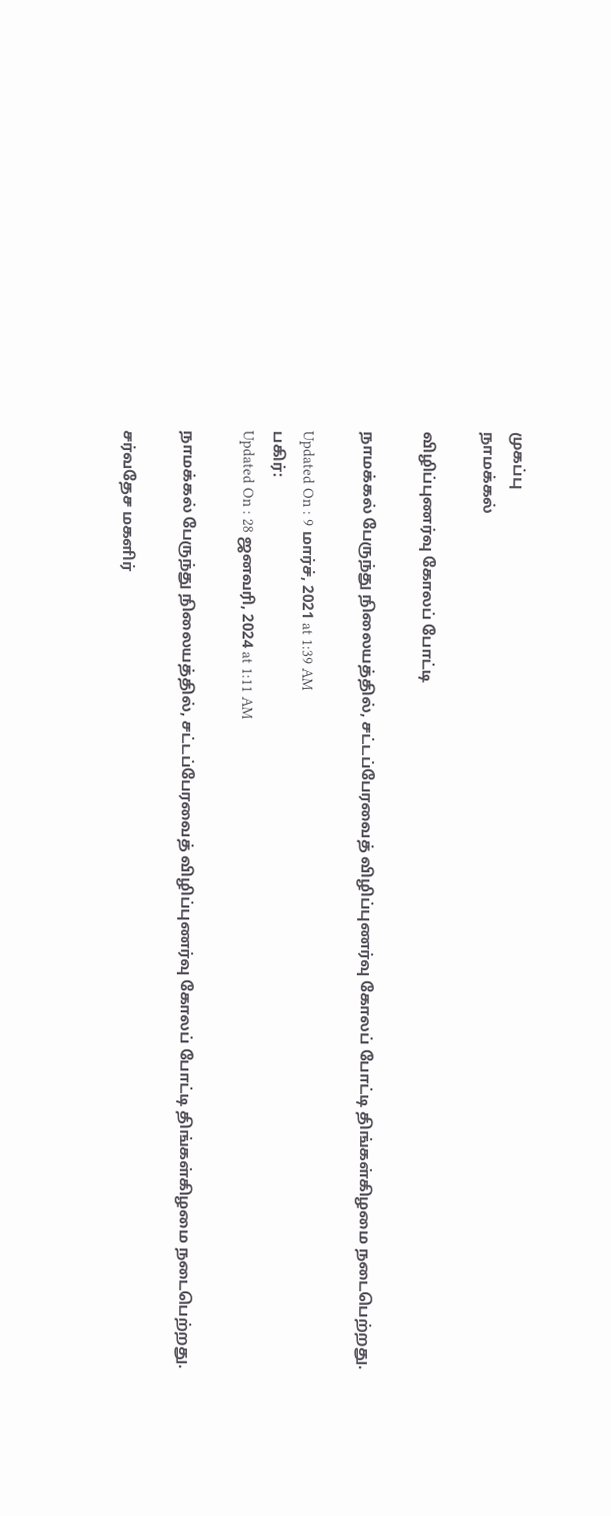முகப்பு
நாமக்கல்

விழிப்புணர்வு கோலப் போட்டி

நாமக்கல் பேருந்து நிலையத்தில், சட்டப்பேரவைத் விழிப்புணர்வு கோலப் போட்டி திங்கள்கிழமை நடைபெற்றது.

Updated On : 9 மார்ச், 2021 at 1:39 AM
பகிர்:
Updated On : 28 ஜனவரி, 2024 at 1:11 AM

நாமக்கல் பேருந்து நிலையத்தில், சட்டப்பேரவைத் விழிப்புணர்வு கோலப் போட்டி திங்கள்கிழமை நடைபெற்றது.

சர்வதேச மகளிர்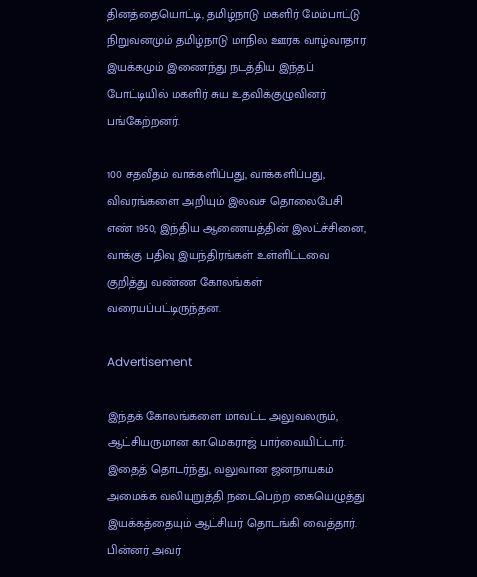தினத்தையொட்டி, தமிழ்நாடு மகளிர் மேம்பாட்டு நிறுவனமும் தமிழ்நாடு மாநில ஊரக வாழ்வாதார இயக்கமும் இணைந்து நடத்திய இந்தப் போட்டியில் மகளிர் சுய உதவிக்குழுவினர் பங்கேற்றனர்.

100 சதவீதம் வாக்களிப்பது, வாக்களிப்பது, விவரங்களை அறியும் இலவச தொலைபேசி எண் 1950, இந்திய ஆணையத்தின் இலட்ச்சினை, வாக்கு பதிவு இயந்திரங்கள் உள்ளிட்டவை குறித்து வண்ண கோலங்கள் வரையப்பட்டிருந்தன.

Advertisement

இந்தக் கோலங்களை மாவட்ட அலுவலரும், ஆட்சியருமான கா.மெகராஜ் பார்வையிட்டார். இதைத் தொடர்ந்து, வலுவான ஜனநாயகம் அமைக்க வலியுறுத்தி நடைபெற்ற கையெழுத்து இயக்கத்தையும் ஆட்சியர் தொடங்கி வைத்தார். பின்னர் அவர்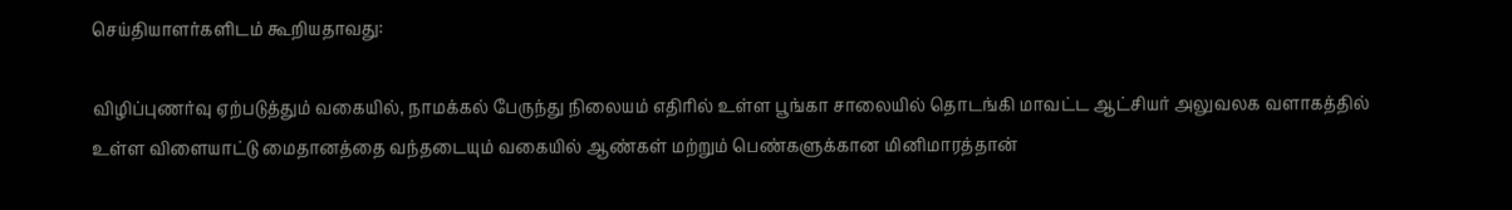செய்தியாளர்களிடம் கூறியதாவது:

விழிப்புணர்வு ஏற்படுத்தும் வகையில், நாமக்கல் பேருந்து நிலையம் எதிரில் உள்ள பூங்கா சாலையில் தொடங்கி மாவட்ட ஆட்சியர் அலுவலக வளாகத்தில் உள்ள விளையாட்டு மைதானத்தை வந்தடையும் வகையில் ஆண்கள் மற்றும் பெண்களுக்கான மினிமாரத்தான்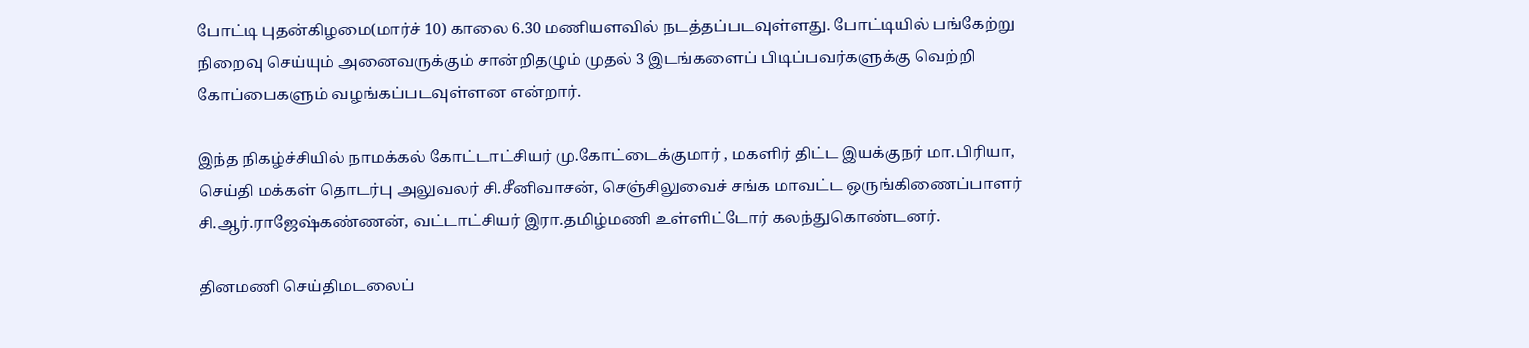போட்டி புதன்கிழமை(மார்ச் 10) காலை 6.30 மணியளவில் நடத்தப்படவுள்ளது. போட்டியில் பங்கேற்று நிறைவு செய்யும் அனைவருக்கும் சான்றிதழும் முதல் 3 இடங்களைப் பிடிப்பவர்களுக்கு வெற்றி கோப்பைகளும் வழங்கப்படவுள்ளன என்றார்.

இந்த நிகழ்ச்சியில் நாமக்கல் கோட்டாட்சியர் மு.கோட்டைக்குமார் , மகளிர் திட்ட இயக்குநர் மா.பிரியா, செய்தி மக்கள் தொடர்பு அலுவலர் சி.சீனிவாசன், செஞ்சிலுவைச் சங்க மாவட்ட ஒருங்கிணைப்பாளர் சி.ஆர்.ராஜேஷ்கண்ணன், வட்டாட்சியர் இரா.தமிழ்மணி உள்ளிட்டோர் கலந்துகொண்டனர்.

தினமணி செய்திமடலைப்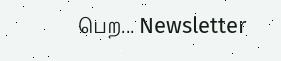பெற... Newsletter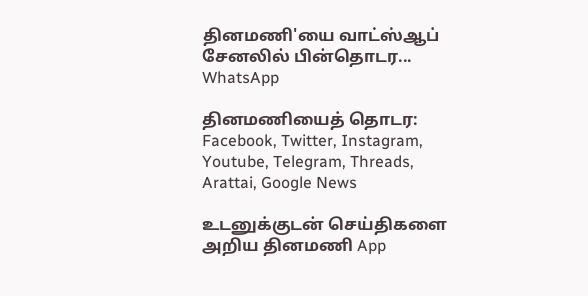தினமணி'யை வாட்ஸ்ஆப் சேனலில் பின்தொடர... WhatsApp

தினமணியைத் தொடர: Facebook, Twitter, Instagram, Youtube, Telegram, Threads, Arattai, Google News

உடனுக்குடன் செய்திகளை அறிய தினமணி App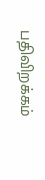பதிவிறக்கம்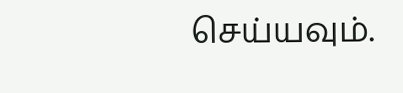செய்யவும்.